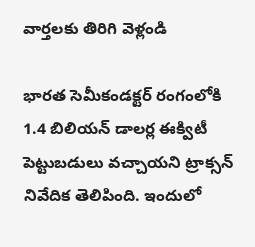వార్తలకు తిరిగి వెళ్లండి

భారత సెమీకండక్టర్ రంగంలోకి 1.4 బిలియన్ డాలర్ల ఈక్విటీ పెట్టుబడులు వచ్చాయని ట్రాక్సన్ నివేదిక తెలిపింది. ఇందులో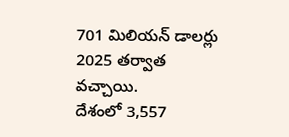701 మిలియన్ డాలర్లు 2025 తర్వాత వచ్చాయి.
దేశంలో 3,557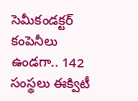సెమీకండక్టర్ కంపెనీలు ఉండగా.. 142 సంస్థలు ఈక్విటీ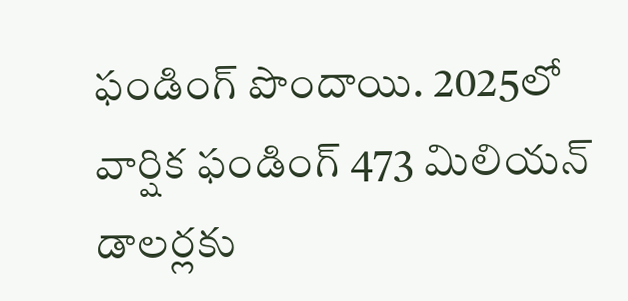ఫండింగ్ పొందాయి. 2025లో వార్షిక ఫండింగ్ 473 మిలియన్ డాలర్లకు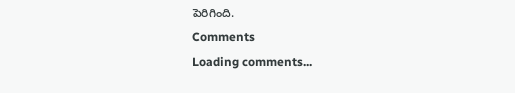పెరిగింది.
Comments
Loading comments...